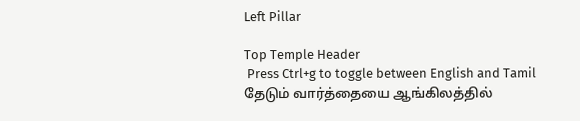Left Pillar

Top Temple Header
 Press Ctrl+g to toggle between English and Tamil
தேடும் வார்த்தையை ஆங்கிலத்தில்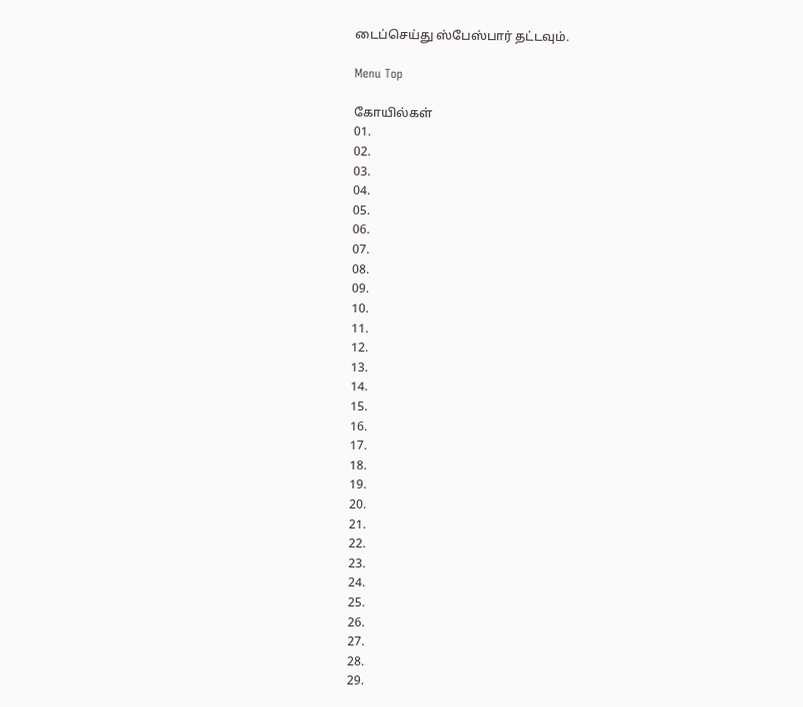டைப்செய்து ஸ்பேஸ்பார் தட்டவும்.

Menu Top

கோயில்கள்
01.
02.
03.
04.
05.
06.
07.
08.
09.
10.
11.
12.
13.
14.
15.
16.
17.
18.
19.
20.
21.
22.
23.
24.
25.
26.
27.
28.
29.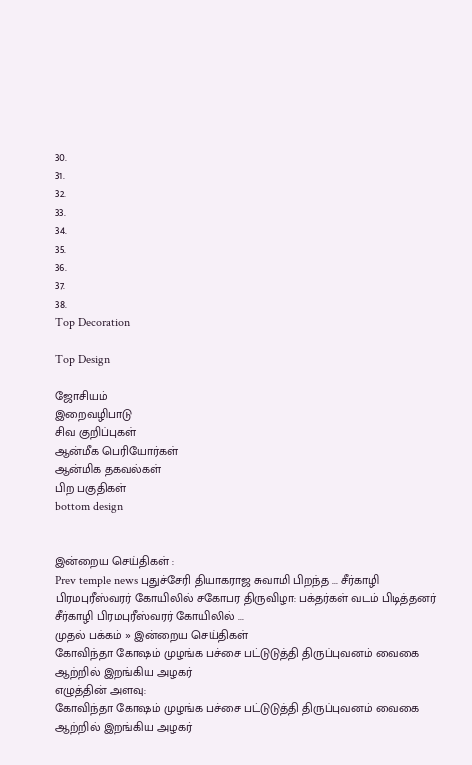30.
31.
32.
33.
34.
35.
36.
37.
38.
Top Decoration

Top Design

ஜோசியம்
இறைவழிபாடு
சிவ குறிப்புகள்
ஆன்மீக பெரியோர்கள்
ஆன்மிக தகவல்கள்
பிற பகுதிகள்
bottom design


இன்றைய செய்திகள் :
Prev temple news புதுச்சேரி தியாகராஜ சுவாமி பிறந்த ... சீர்காழி பிரமபுரீஸ்வரர் கோயிலில் சகோபர திருவிழா: பக்தர்கள் வடம் பிடித்தனர் சீர்காழி பிரமபுரீஸ்வரர் கோயிலில் ...
முதல் பக்கம் » இன்றைய செய்திகள்
கோவிந்தா கோஷம் முழங்க பச்சை பட்டுடுத்தி திருப்புவனம் வைகை ஆற்றில் இறங்கிய அழகர்
எழுத்தின் அளவு:
கோவிந்தா கோஷம் முழங்க பச்சை பட்டுடுத்தி திருப்புவனம் வைகை ஆற்றில் இறங்கிய அழகர்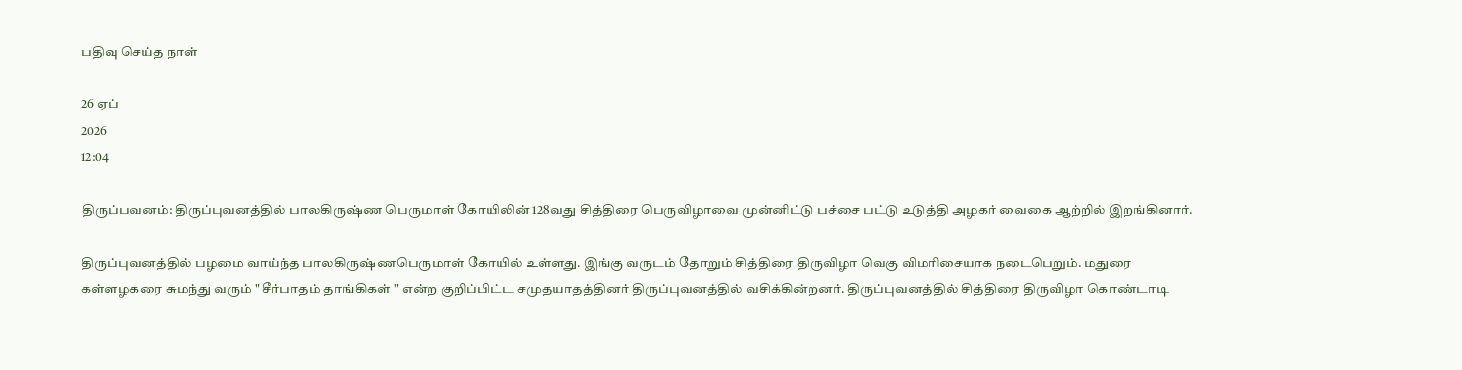பதிவு செய்த நாள்

26 ஏப்
2026
12:04

திருப்பவனம்: திருப்புவனத்தில் பாலகிருஷ்ண பெருமாள் கோயிலின் 128வது சித்திரை பெருவிழாவை முன்னிட்டு பச்சை பட்டு உடுத்தி அழகர் வைகை ஆற்றில் இறங்கினார்.

திருப்புவனத்தில் பழமை வாய்ந்த பாலகிருஷ்ணபெருமாள் கோயில் உள்ளது. இங்கு வருடம் தோறும் சித்திரை திருவிழா வெகு விமரிசையாக நடைபெறும். மதுரை கள்ளழகரை சுமந்து வரும் " சீர்பாதம் தாங்கிகள் " என்ற குறிப்பிட்ட சமுதயாதத்தினர் திருப்புவனத்தில் வசிக்கின்றனர். திருப்புவனத்தில் சித்திரை திருவிழா கொண்டாடி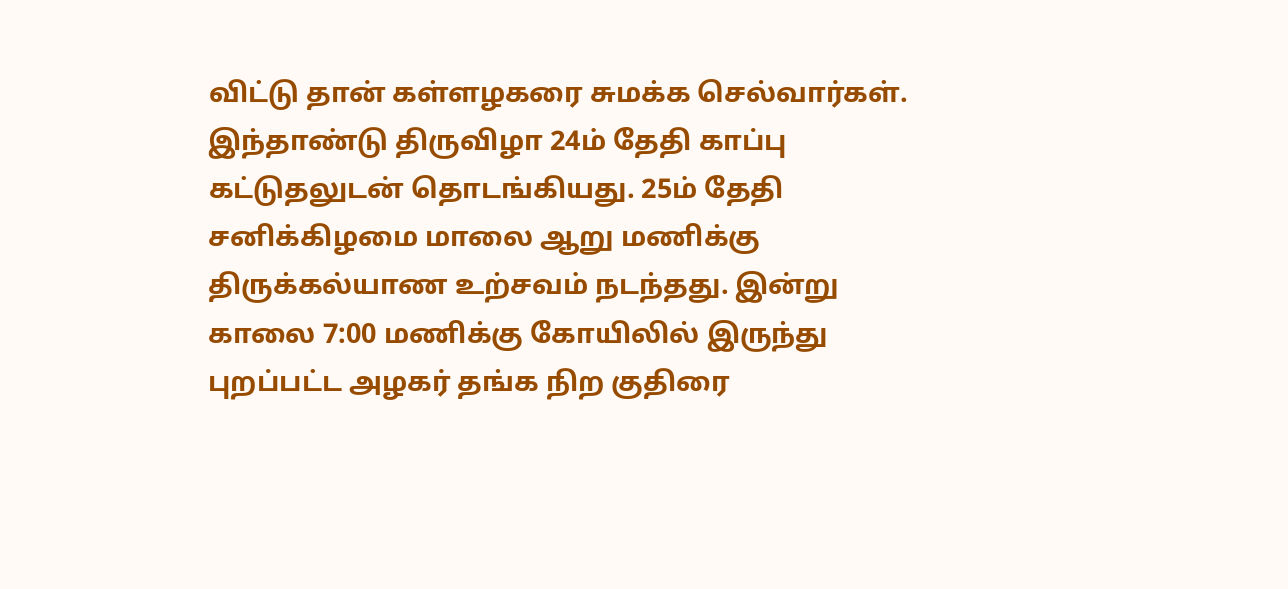விட்டு தான் கள்ளழகரை சுமக்க செல்வார்கள். இந்தாண்டு திருவிழா 24ம் தேதி காப்பு கட்டுதலுடன் தொடங்கியது. 25ம் தேதி சனிக்கிழமை மாலை ஆறு மணிக்கு திருக்கல்யாண உற்சவம் நடந்தது. இன்று காலை 7:00 மணிக்கு கோயிலில் இருந்து புறப்பட்ட அழகர் தங்க நிற குதிரை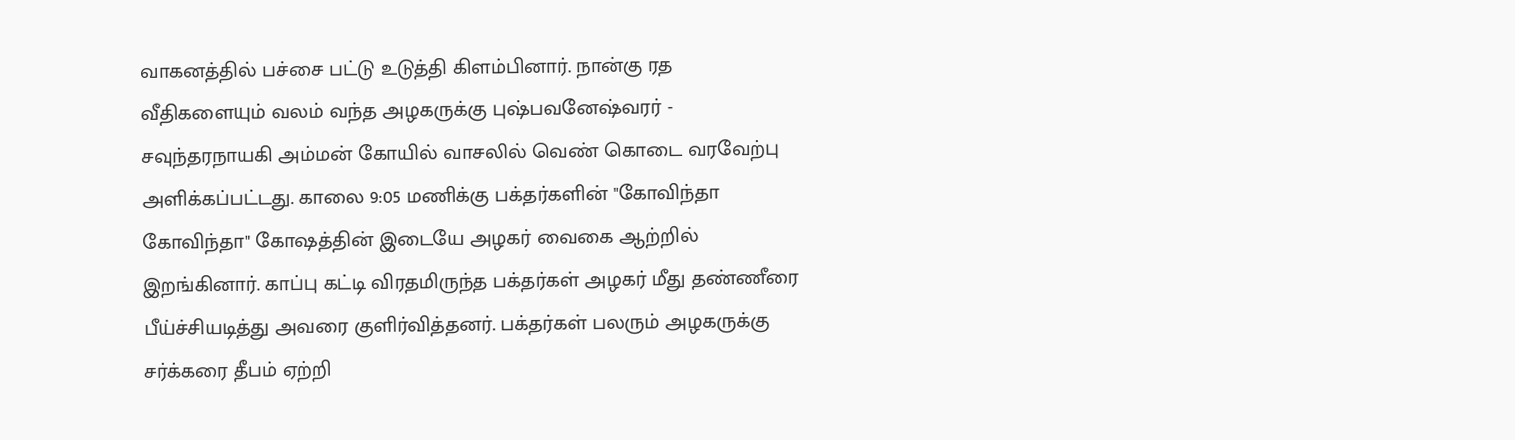வாகனத்தில் பச்சை பட்டு உடுத்தி கிளம்பினார். நான்கு ரத வீதிகளையும் வலம் வந்த அழகருக்கு புஷ்பவனேஷ்வரர் - சவுந்தரநாயகி அம்மன் கோயில் வாசலில் வெண் கொடை வரவேற்பு அளிக்கப்பட்டது. காலை 9:05 மணிக்கு பக்தர்களின் "கோவிந்தா கோவிந்தா" கோஷத்தின் இடையே அழகர் வைகை ஆற்றில் இறங்கினார். காப்பு கட்டி விரதமிருந்த பக்தர்கள் அழகர் மீது தண்ணீரை பீய்ச்சியடித்து அவரை குளிர்வித்தனர். பக்தர்கள் பலரும் அழகருக்கு சர்க்கரை தீபம் ஏற்றி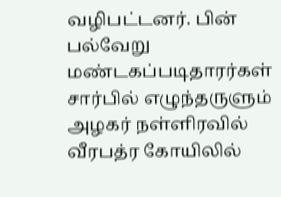வழிபட்டனர். பின் பல்வேறு மண்டகப்படிதாரர்கள் சார்பில் எழுந்தருளும் அழகர் நள்ளிரவில் வீரபத்ர கோயிலில்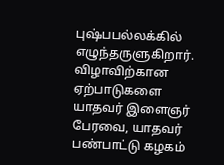புஷ்பபல்லக்கில் எழுந்தருளுகிறார். விழாவிற்கான ஏற்பாடுகளை யாதவர் இளைஞர் பேரவை, யாதவர் பண்பாட்டு கழகம்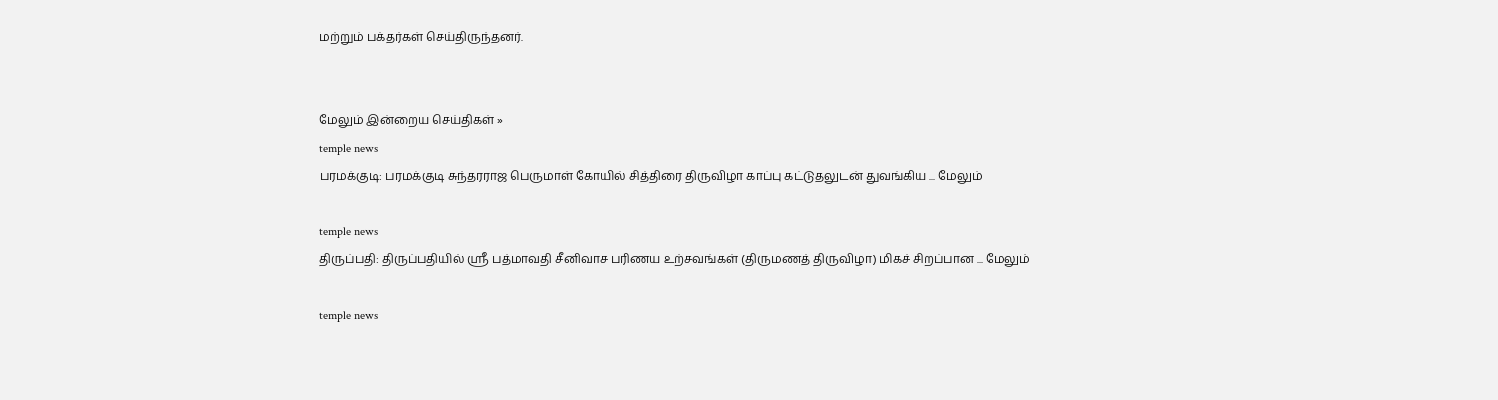மற்றும் பக்தர்கள் செய்திருந்தனர்.


மேலும் இன்றைய செய்திகள் »
temple news
பரமக்குடி: பரமக்குடி சுந்தரராஜ பெருமாள் கோயில் சித்திரை திருவிழா காப்பு கட்டுதலுடன் துவங்கிய ... மேலும்

temple news
திருப்பதி: திருப்பதியில் ஸ்ரீ பத்மாவதி சீனிவாச பரிணய உற்சவங்கள் (திருமணத் திருவிழா) மிகச் சிறப்பான ... மேலும்

temple news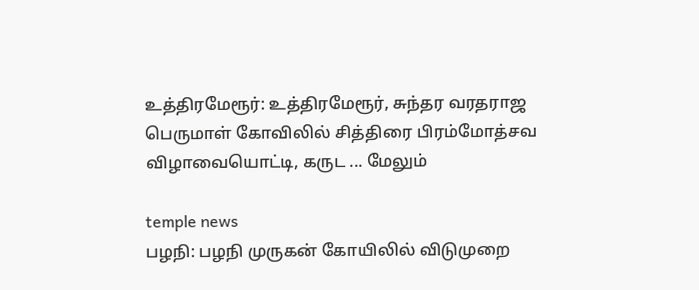உத்திரமேரூர்: உத்திரமேரூர், சுந்தர வரதராஜ பெருமாள் கோவிலில் சித்திரை பிரம்மோத்சவ விழாவையொட்டி, கருட ... மேலும்

temple news
பழநி: பழநி முருகன் கோயிலில் விடுமுறை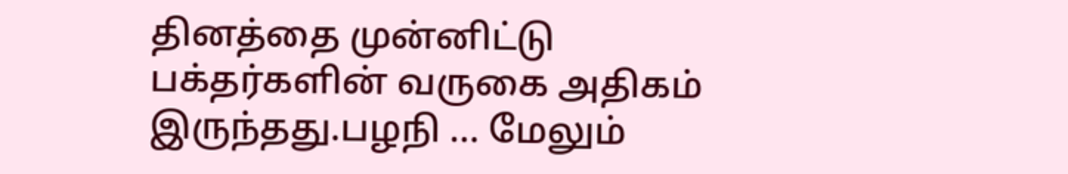தினத்தை முன்னிட்டு பக்தர்களின் வருகை அதிகம் இருந்தது.பழநி ... மேலும்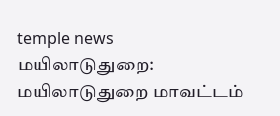temple news
மயிலாடுதுறை: மயிலாடுதுறை மாவட்டம்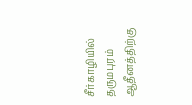சீர்காழியில் தருமபுரம் ஆதீனத்திற்கு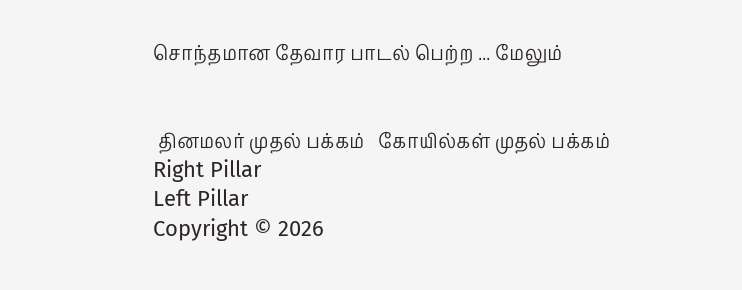சொந்தமான தேவார பாடல் பெற்ற ... மேலும்


 தினமலர் முதல் பக்கம்   கோயில்கள் முதல் பக்கம்
Right Pillar
Left Pillar
Copyright © 2026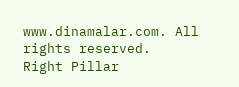www.dinamalar.com. All rights reserved.
Right Pillar